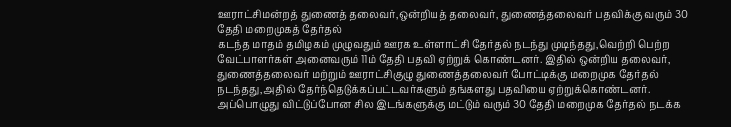ஊராட்சிமன்றத் துணைத் தலைவர்,ஒன்றியத் தலைவர், துணைத்தலைவர் பதவிக்கு வரும் 30 தேதி மறைமுகத் தேர்தல்
கடந்த மாதம் தமிழகம் முழுவதும் ஊரக உள்ளாட்சி தேர்தல் நடந்து முடிந்தது,வெற்றி பெற்ற வேட்பாளர்கள் அனைவரும் 11ம் தேதி பதவி ஏற்றுக் கொண்டனர். இதில் ஒன்றிய தலைவர், துணைத்தலைவர் மற்றும் ஊராட்சிகுழு துணைத்தலைவர் போட்டிக்கு மறைமுக தேர்தல் நடந்தது,அதில் தேர்ந்தெடுக்கப்பட்டவர்களும் தங்களது பதவியை ஏற்றுக்கொண்டனர்.
அப்பொழுது விட்டுப்போன சில இடங்களுக்கு மட்டும் வரும் 30 தேதி மறைமுக தேர்தல் நடக்க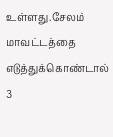உள்ளது.சேலம் மாவட்டத்தை எடுத்துக்கொண்டால் 3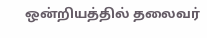ஒன்றியத்தில் தலைவர்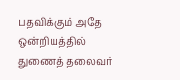பதவிக்கும் அதே ஒன்றியத்தில் துணைத் தலைவர்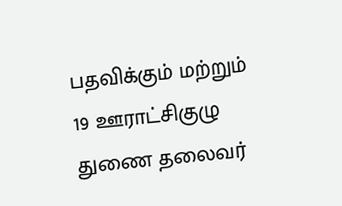பதவிக்கும் மற்றும் 19 ஊராட்சிகுழு துணை தலைவர்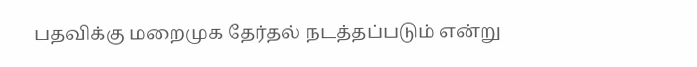பதவிக்கு மறைமுக தேர்தல் நடத்தப்படும் என்று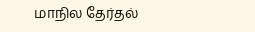மாநில தேர்தல்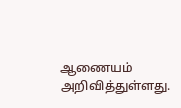ஆணையம் அறிவித்துள்ளது.